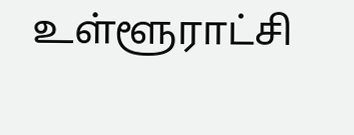உள்ளூராட்சி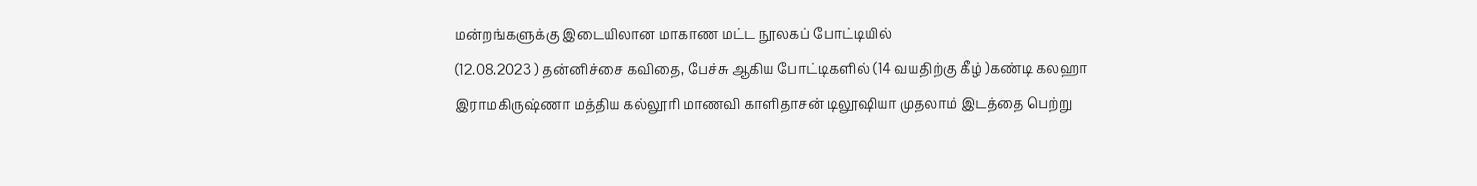மன்றங்களுக்கு இடையிலான மாகாண மட்ட நூலகப் போட்டியில்
(12.08.2023 ) தன்னிச்சை கவிதை, பேச்சு ஆகிய போட்டிகளில் (14 வயதிற்கு கீழ் )கண்டி கலஹா இராமகிருஷ்ணா மத்திய கல்லூரி மாணவி காளிதாசன் டிலூஷியா முதலாம் இடத்தை பெற்று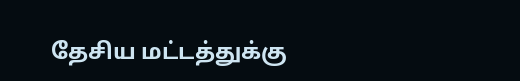தேசிய மட்டத்துக்கு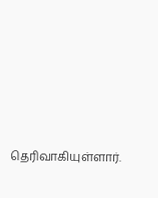தெரிவாகியுள்ளார்.